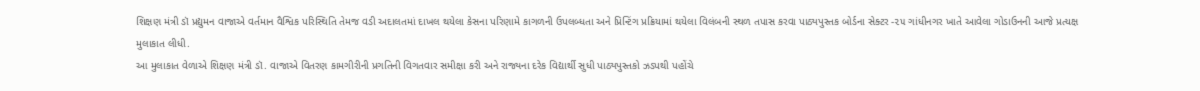શિક્ષણ મંત્રી ડૉ પ્રદ્યુમન વાજાએ વર્તમાન વૈશ્વિક પરિસ્થિતિ તેમજ વડી અદાલતમાં દાખલ થયેલા કેસના પરિણામે કાગળની ઉપલબ્ધતા અને પ્રિન્ટિંગ પ્રક્રિયામાં થયેલા વિલંબની સ્થળ તપાસ કરવા પાઠ્યપુસ્તક બોર્ડના સેક્ટર -૨૫ ગાંધીનગર ખાતે આવેલા ગોડાઉનની આજે પ્રત્યક્ષ મુલાકાત લીધી.
આ મુલાકાત વેળાએ શિક્ષણ મંત્રી ડૉ. વાજાએ વિતરણ કામગીરીની પ્રગતિની વિગતવાર સમીક્ષા કરી અને રાજ્યના દરેક વિદ્યાર્થી સુધી પાઠ્યપુસ્તકો ઝડપથી પહોંચે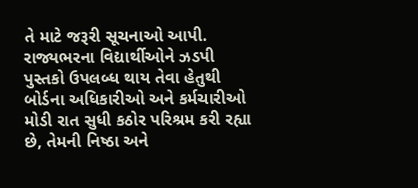તે માટે જરૂરી સૂચનાઓ આપી.
રાજ્યભરના વિદ્યાર્થીઓને ઝડપી પુસ્તકો ઉપલબ્ધ થાય તેવા હેતુથી બોર્ડના અધિકારીઓ અને કર્મચારીઓ મોડી રાત સુધી કઠોર પરિશ્રમ કરી રહ્યા છે, તેમની નિષ્ઠા અને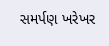સમર્પણ ખરેખર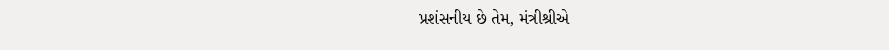પ્રશંસનીય છે તેમ, મંત્રીશ્રીએ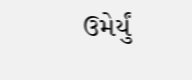ઉમેર્યું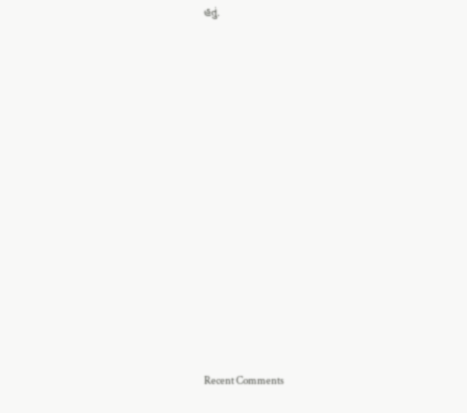હતું.
















Recent Comments